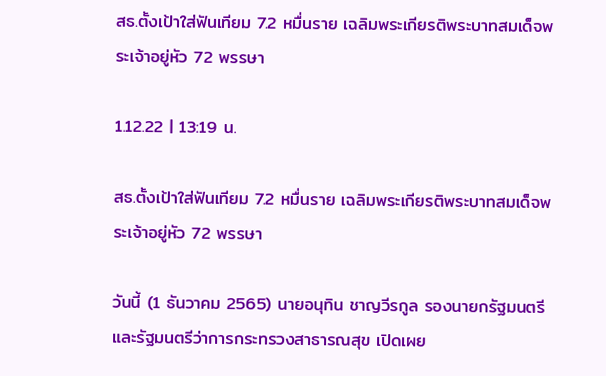สธ.ตั้งเป้าใส่ฟันเทียม 7.2 หมื่นราย เฉลิมพระเกียรติพระบาทสมเด็จพระเจ้าอยู่หัว 72 พรรษา

1.12.22 | 13:19 น.

สธ.ตั้งเป้าใส่ฟันเทียม 7.2 หมื่นราย เฉลิมพระเกียรติพระบาทสมเด็จพระเจ้าอยู่หัว 72 พรรษา

วันนี้ (1 ธันวาคม 2565) นายอนุทิน ชาญวีรกูล รองนายกรัฐมนตรี และรัฐมนตรีว่าการกระทรวงสาธารณสุข เปิดเผย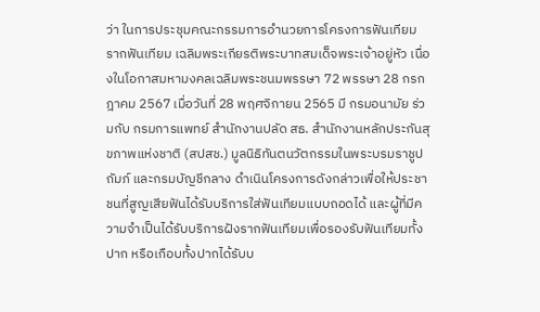ว่า ในการประชุมคณะกรรมการอำนวยการโครงการฟันเทียม รากฟันเทียม เฉลิมพระเกียรติพระบาทสมเด็จพระเจ้าอยู่หัว เนื่องในโอกาสมหามงคลเฉลิมพระชนมพรรษา 72 พรรษา 28 กรกฎาคม 2567 เมื่อวันที่ 28 พฤศจิกายน 2565 มี กรมอนามัย ร่วมกับ กรมการแพทย์ สำนักงานปลัด สธ. สำนักงานหลักประกันสุขภาพแห่งชาติ (สปสช.) มูลนิธิทันตนวัตกรรมในพระบรมราชูปถัมภ์ และกรมบัญชีกลาง ดำเนินโครงการดังกล่าวเพื่อให้ประชาชนที่สูญเสียฟันได้รับบริการใส่ฟันเทียมแบบถอดได้ และผู้ที่มีความจำเป็นได้รับบริการฝังรากฟันเทียมเพื่อรองรับฟันเทียมทั้งปาก หรือเกือบทั้งปากได้รับบ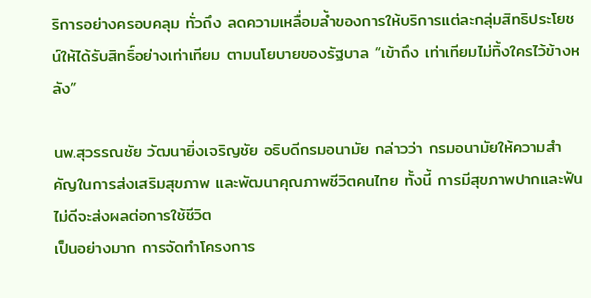ริการอย่างครอบคลุม ทั่วถึง ลดความเหลื่อมล้ำของการให้บริการแต่ละกลุ่มสิทธิประโยชน์ให้ได้รับสิทธิ์อย่างเท่าเทียม ตามนโยบายของรัฐบาล “เข้าถึง เท่าเทียมไม่ทิ้งใครไว้ข้างหลัง”

นพ.สุวรรณชัย วัฒนายิ่งเจริญชัย อธิบดีกรมอนามัย กล่าวว่า กรมอนามัยให้ความสำคัญในการส่งเสริมสุขภาพ และพัฒนาคุณภาพชีวิตคนไทย ทั้งนี้ การมีสุขภาพปากและฟันไม่ดีจะส่งผลต่อการใช้ชีวิต
เป็นอย่างมาก การจัดทำโครงการ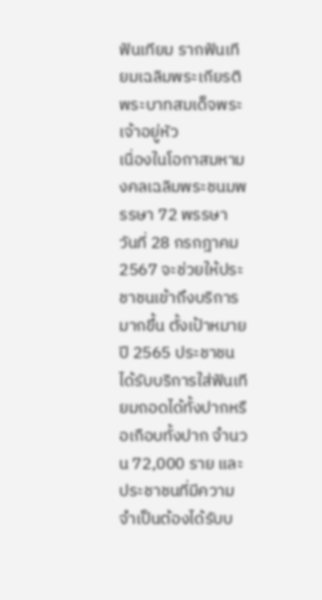ฟันเทียม รากฟันเทียมเฉลิมพระเกียรติพระบาทสมเด็จพระเจ้าอยู่หัว
เนื่องในโอกาสมหามงคลเฉลิมพระชนมพรรษา 72 พรรษา วันที่ 28 กรกฎาคม 2567 จะช่วยให้ประชาชนเข้าถึงบริการมากขึ้น ตั้งเป้าหมายปี 2565 ประชาชนได้รับบริการใส่ฟันเทียมถอดได้ทั้งปากหรือเกือบทั้งปาก จำนวน 72,000 ราย และประชาชนที่มีความจำเป็นต้องได้รับบ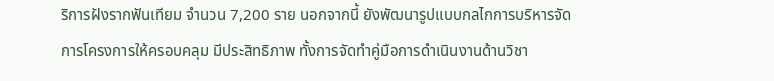ริการฝังรากฟันเทียม จำนวน 7,200 ราย นอกจากนี้ ยังพัฒนารูปแบบกลไกการบริหารจัดการโครงการให้ครอบคลุม มีประสิทธิภาพ ทั้งการจัดทำคู่มือการดำเนินงานด้านวิชา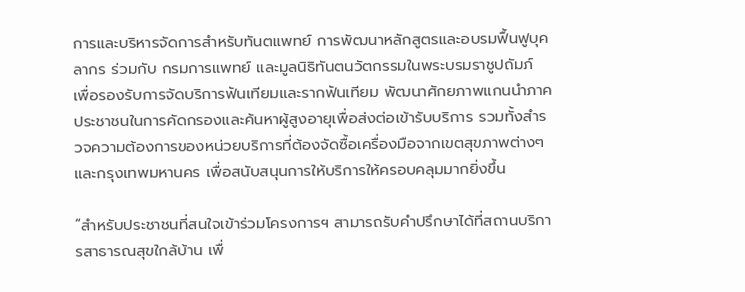การและบริหารจัดการสำหรับทันตแพทย์ การพัฒนาหลักสูตรและอบรมฟื้นฟูบุคลากร ร่วมกับ กรมการแพทย์ และมูลนิธิทันตนวัตกรรมในพระบรมราชูปถัมภ์ เพื่อรองรับการจัดบริการฟันเทียมและรากฟันเทียม พัฒนาศักยภาพแกนนำภาคประชาชนในการคัดกรองและค้นหาผู้สูงอายุเพื่อส่งต่อเข้ารับบริการ รวมทั้งสำรวจความต้องการของหน่วยบริการที่ต้องจัดซื้อเครื่องมือจากเขตสุขภาพต่างๆ และกรุงเทพมหานคร เพื่อสนับสนุนการให้บริการให้ครอบคลุมมากยิ่งขึ้น

“สำหรับประชาชนที่สนใจเข้าร่วมโครงการฯ สามารถรับคำปรึกษาได้ที่สถานบริการสาธารณสุขใกล้บ้าน เพื่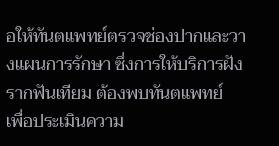อให้ทันตแพทย์ตรวจช่องปากและวางแผนการรักษา ซึ่งการให้บริการฝังรากฟันเทียม ต้องพบทันตแพทย์
เพื่อประเมินความ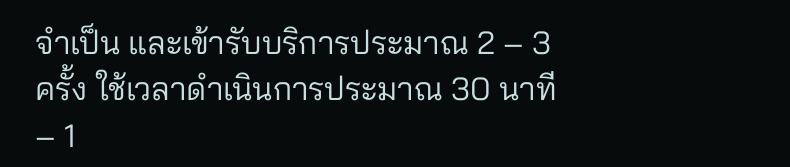จำเป็น และเข้ารับบริการประมาณ 2 – 3 ครั้ง ใช้เวลาดำเนินการประมาณ 30 นาที – 1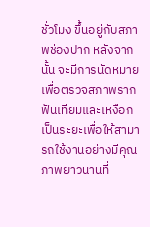ชั่วโมง ขึ้นอยู่กับสภาพช่องปาก หลังจากนั้น จะมีการนัดหมายเพื่อตรวจสภาพรากฟันเทียมและเหงือกเป็นระยะเพื่อให้สามารถใช้งานอย่างมีคุณภาพยาวนานที่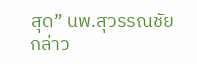สุด” นพ.สุวรรณชัย กล่าว